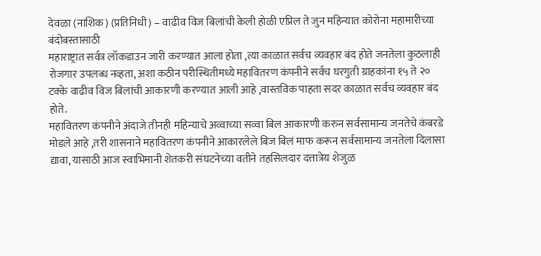देवळा (नाशिक) (प्रतिनिधी) – वाढीव विज बिलांची केली होळी एप्रिल ते जुन महिन्यात कोरोना महामारीच्या बंदोबस्तासाठी
महाराष्ट्रात सर्वत्र लॉकडाउन जारी करण्यात आला होता ,त्या काळात सर्वच व्यवहार बंद होते जनतेला कुठलाही रोजगार उपलब्ध नव्हता, अशा कठीन परीस्थितीमध्ये महावितरण कंपनीने सर्वच घरगुती ग्राहकांना १५ ते २० टक्के वाढीव विज बिलांची आकारणी करण्यात आली आहे ,वास्तविक पाहता सदर काळात सर्वच व्यवहार बंद होते.
महावितरण कंपनीने अंदाजे तीनही महिन्याचे अव्वाच्या सव्वा बिल आकारणी करुन सर्वसामान्य जनतेचे कंबरडे मोडले आहे ,तरी शासनाने महावितरण कंपनीने आकारलेले बिज बिलं माफ करून सर्वसामान्य जनतेला दिलासा द्यावा, यासाठी आज स्वाभिमानी शेतकरी संघटनेच्या वतीने तहसिलदार दत्तात्रेय शेजुळ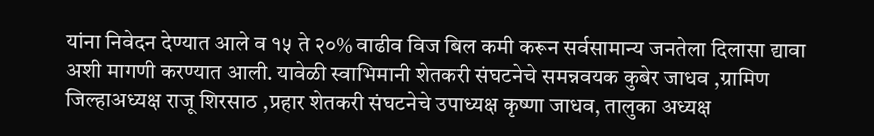यांना निवेदन देण्यात आले व १५ ते २०% वाढीव विज बिल कमी करून सर्वसामान्य जनतेला दिलासा द्यावा अशी मागणी करण्यात आली. यावेळी स्वाभिमानी शेतकरी संघटनेचे समन्नवयक कुबेर जाधव ,ग्रामिण जिल्हाअध्यक्ष राजू शिरसाठ ,प्रहार शेतकरी संघटनेचे उपाध्यक्ष कृष्णा जाधव, तालुका अध्यक्ष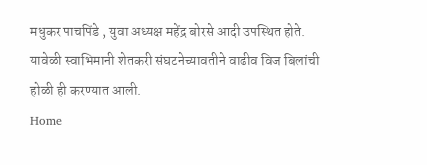मधुकर पाचपिंडे , युवा अध्यक्ष महेंद्र बोरसे आदी उपस्थित होते. यावेळी स्वाभिमानी शेतकरी संघटनेच्यावतीने वाढीव विज बिलांची होळी ही करण्यात आली.
Home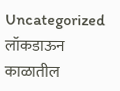Uncategorized लॉकडाऊन काळातील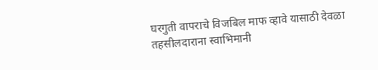घरगुती वापराचे विजबिल माफ व्हावे यासाठी देवळा तहसीलदाराना स्वाभिमानी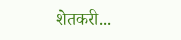शेतकरी...